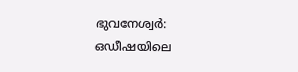ഭുവനേശ്വർ: ഒഡീഷയിലെ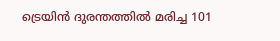ട്രെയിൻ ദുരന്തത്തിൽ മരിച്ച 101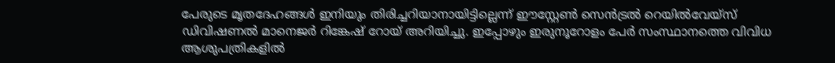പേരുടെ മൃതദേഹങ്ങൾ ഇനിയും തിരിച്ചറിയാനായിട്ടില്ലെന്ന് ഈസ്റ്റേൺ സെൻട്രൽ റെയിൽവേയ്സ് ഡിവിഷണൽ മാനെജർ റിങ്കേഷ് റോയ് അറിയിച്ചു. ഇപ്പോഴും ഇരുനൂറോളം പേർ സംസ്ഥാനത്തെ വിവിധ ആശുപത്രികളിൽ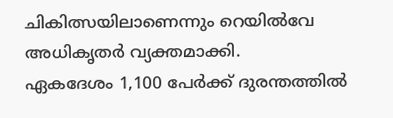ചികിത്സയിലാണെന്നും റെയിൽവേ അധികൃതർ വ്യക്തമാക്കി.
ഏകദേശം 1,100 പേർക്ക് ദുരന്തത്തിൽ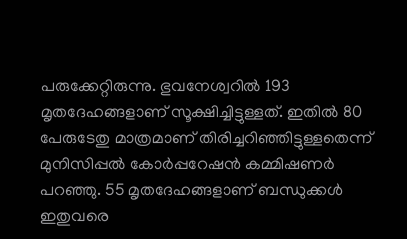പരുക്കേറ്റിരുന്നു. ഭുവനേശ്വറിൽ 193 മൃതദേഹങ്ങളാണ് സൂക്ഷിച്ചിട്ടുള്ളത്. ഇതിൽ 80 പേരുടേതു മാത്രമാണ് തിരിച്ചറിഞ്ഞിട്ടുള്ളതെന്ന് മുനിസിപ്പൽ കോർപ്പറേഷൻ കമ്മിഷണർ പറഞ്ഞു. 55 മൃതദേഹങ്ങളാണ് ബന്ധുക്കൾ ഇതുവരെ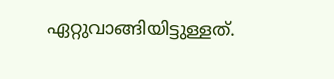ഏറ്റുവാങ്ങിയിട്ടുള്ളത്.